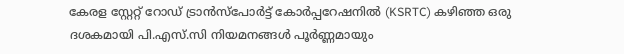കേരള സ്റ്റേറ്റ് റോഡ് ട്രാൻസ്‌പോർട്ട് കോർപ്പറേഷനില്‍ (KSRTC) കഴിഞ്ഞ ഒരു ദശകമായി പി.എസ്.സി നിയമനങ്ങള്‍ പൂർണ്ണമായും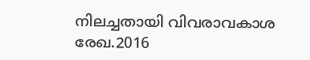നിലച്ചതായി വിവരാവകാശ രേഖ.2016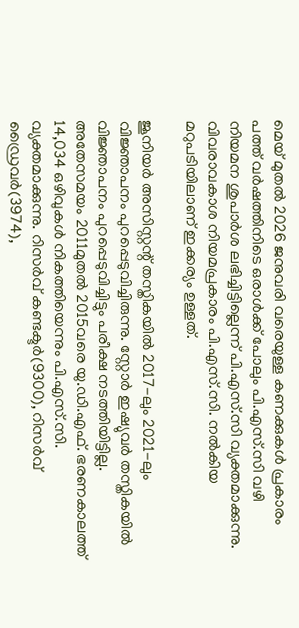മെയ് മുതല്‍ 2026 ജനുവരി വരെയുള്ള കണക്കുകള്‍ പ്രകാരം പത്ത് വർഷത്തിനിടെ ഒരാള്‍ക്ക് പോലും പി.എസ്.സി വഴി നിയമന ശുപാർശ ലഭിച്ചിട്ടില്ലെന്ന് പി.എസ്.സി വ്യക്തമാക്കുന്നു. വിവരാവകാശ നിയമപ്രകാരം പി.എസ്.സി. നല്‍കിയ മറുപടിയിലാണ് ഇക്കര്യം ഉള്ളത്.

ജൂനിയർ അസിസ്റ്റന്റ് തസ്തികയില്‍ 2017-ലും 2021-ലും വിജ്ഞാപനം പുറപ്പെടുവിച്ചിരുന്നു. സ്റ്റോർ ഇഷ്യുവർ തസ്തികയില്‍ വിജ്ഞാപനം പുറപ്പെടുവിച്ചിട്ടും പരീക്ഷ നടത്തിയിട്ടില്ല. അതേസമയം 2011മുതല്‍ 2015വരെ യു.ഡി.എഫ്. ഭരണകാലത്ത് 14,034 ഒഴിവുകള്‍ നികത്തിയെന്നും പി.എസ്.സി. വ്യക്തമാക്കുന്നു. റിസർവ് കണ്ടക്ടർ(9300), റിസർവ് ഡ്രൈവർ(3974),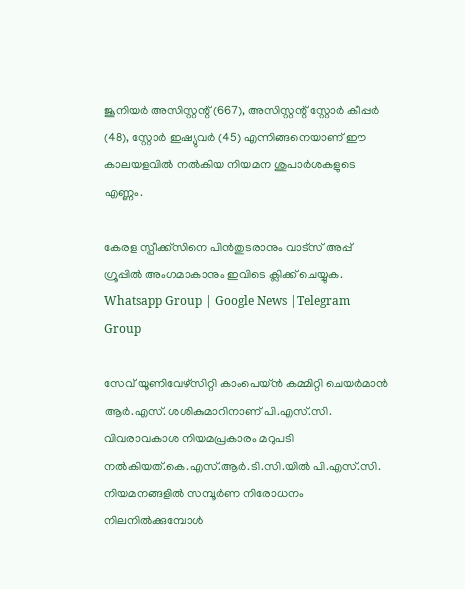ജൂനിയർ അസിസ്റ്റന്റ് (667), അസിസ്റ്റന്റ് സ്റ്റോർ കീപ്പർ (48), സ്റ്റോർ ഇഷ്യുവർ (45) എന്നിങ്ങനെയാണ് ഈ കാലയളവില്‍ നല്‍കിയ നിയമന ശുപാർശകളുടെ എണ്ണം.

കേരള സ്പീക്ക്സിനെ പിൻതുടരാനും വാട്സ് അപ്പ് ഗ്രൂപ്പിൽ അംഗമാകാനും ഇവിടെ ക്ലിക്ക് ചെയ്യുക. Whatsapp Group | Google News |Telegram Group

സേവ് യൂണിവേഴ്‌സിറ്റി കാംപെയ്‌ൻ കമ്മിറ്റി ചെയർമാൻ ആർ.എസ്. ശശികുമാറിനാണ് പി.എസ്.സി. വിവരാവകാശ നിയമപ്രകാരം മറുപടി നല്‍കിയത്.കെ.എസ്.ആർ.ടി.സി.യില്‍ പി.എസ്.സി. നിയമനങ്ങളില്‍ സമ്പൂർണ നിരോധനം നിലനില്‍ക്കുമ്പോള്‍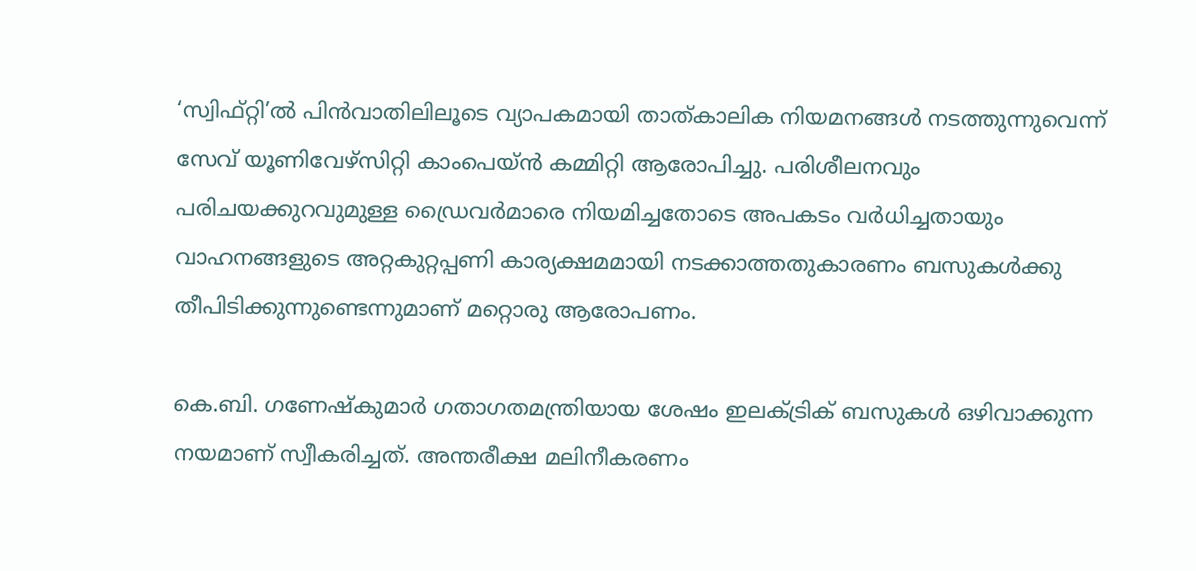‘സ്വിഫ്റ്റി’ല്‍ പിൻവാതിലിലൂടെ വ്യാപകമായി താത്‌കാലിക നിയമനങ്ങള്‍ നടത്തുന്നുവെന്ന് സേവ് യൂണിവേഴ്‌സിറ്റി കാംപെയ്‌ൻ കമ്മിറ്റി ആരോപിച്ചു. പരിശീലനവും പരിചയക്കുറവുമുള്ള ഡ്രൈവർമാരെ നിയമിച്ചതോടെ അപകടം വർധിച്ചതായും വാഹനങ്ങളുടെ അറ്റകുറ്റപ്പണി കാര്യക്ഷമമായി നടക്കാത്തതുകാരണം ബസുകള്‍ക്കു തീപിടിക്കുന്നുണ്ടെന്നുമാണ് മറ്റൊരു ആരോപണം.

കെ.ബി. ഗണേഷ്‌കുമാർ ഗതാഗതമന്ത്രിയായ ശേഷം ഇലക്‌ട്രിക് ബസുകള്‍ ഒഴിവാക്കുന്ന നയമാണ് സ്വീകരിച്ചത്. അന്തരീക്ഷ മലിനീകരണം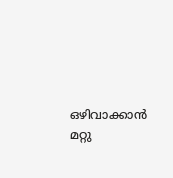ഒഴിവാക്കാൻ മറ്റു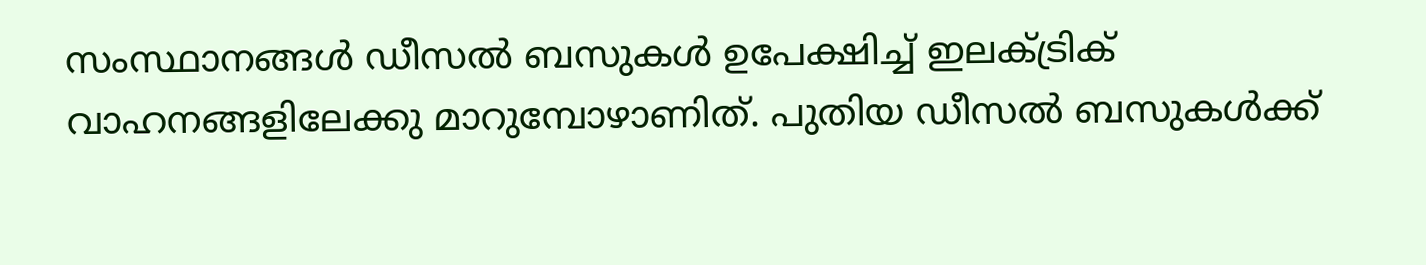സംസ്ഥാനങ്ങള്‍ ഡീസല്‍ ബസുകള്‍ ഉപേക്ഷിച്ച്‌ ഇലക്‌ട്രിക് വാഹനങ്ങളിലേക്കു മാറുമ്പോഴാണിത്. പുതിയ ഡീസല്‍ ബസുകള്‍ക്ക്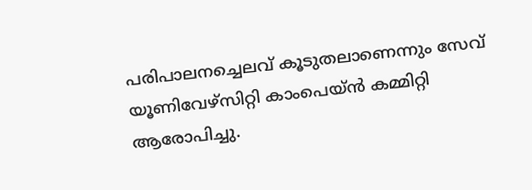പരിപാലനച്ചെലവ് കൂടുതലാണെന്നും സേവ് യൂണിവേഴ്‌സിറ്റി കാംപെയ്‌ൻ കമ്മിറ്റി ആരോപിച്ചു.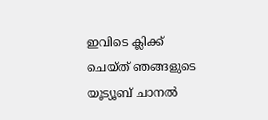ഇവിടെ ക്ലിക്ക് ചെയ്ത് ഞങ്ങളുടെ യൂട്യൂബ് ചാനൽ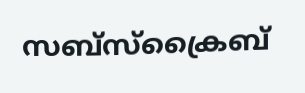സബ്സ്ക്രൈബ്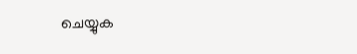ചെയ്യുക